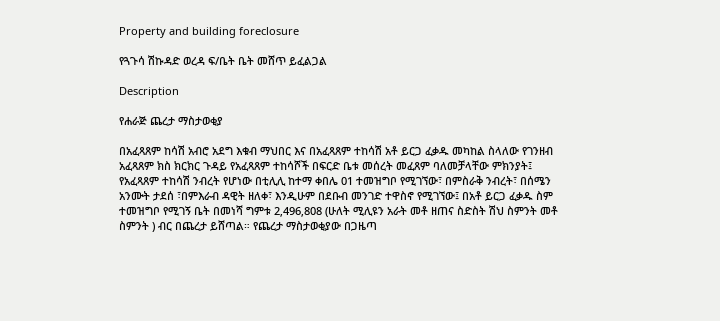Property and building foreclosure

የጓጉሳ ሽኩዳድ ወረዳ ፍ/ቤት ቤት መሸጥ ይፈልጋል

Description

የሐራጅ ጨረታ ማስታወቂያ

በአፈጻጸም ከሳሽ አብሮ አደግ እቁብ ማህበር እና በአፈጻጸም ተከሳሽ አቶ ይርጋ ፈቃዱ መካከል ስላለው የገንዘብ አፈጻጸም ክስ ክርክር ጉዳይ የአፈጻጸም ተከሳሾች በፍርድ ቤቱ መሰረት መፈጸም ባለመቻላቸው ምክንያት፤ የአፈጻጸም ተከሳሽ ንብረት የሆነው በቲሊሊ ከተማ ቀበሌ 01 ተመዝግቦ የሚገኘው፣ በምስራቅ ንብረት፣ በሰሜን አንሙት ታደሰ ፣በምእራብ ዳዊት ዘለቀ፣ እንዲሁም በደቡብ መንገድ ተዋስኖ የሚገኘው፤ በአቶ ይርጋ ፈቃዱ ስም ተመዝግቦ የሚገኝ ቤት በመነሻ ግምቱ 2‚496‚808 (ሁለት ሚሊዩን አራት መቶ ዘጠና ስድስት ሽህ ስምንት መቶ ስምንት ) ብር በጨረታ ይሸጣል። የጨረታ ማስታወቂያው በጋዜጣ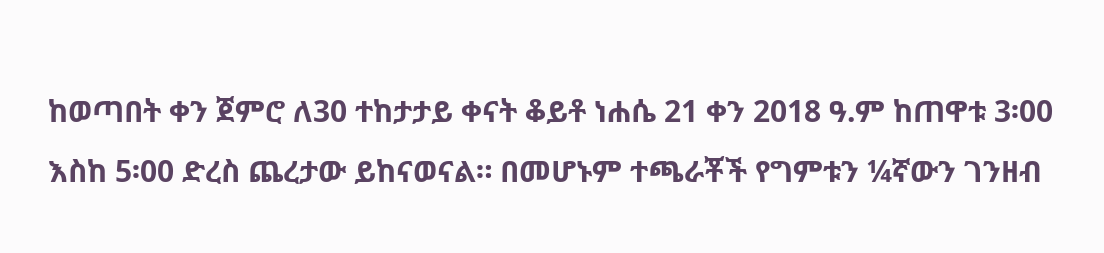ከወጣበት ቀን ጀምሮ ለ30 ተከታታይ ቀናት ቆይቶ ነሐሴ 21 ቀን 2018 ዓ.ም ከጠዋቱ 3፡00 እስከ 5፡00 ድረስ ጨረታው ይከናወናል። በመሆኑም ተጫራቾች የግምቱን ¼ኛውን ገንዘብ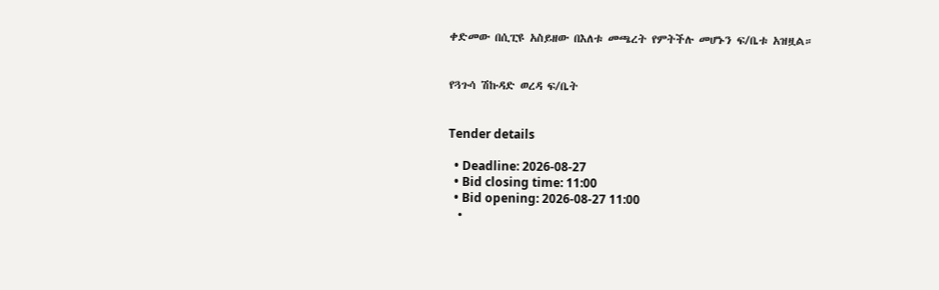ቀድመው በሲፒዩ አስይዘው በእለቱ መጫረት የምትችሉ መሆኑን ፍ/ቤቱ አዝዟል።


የጓጉሳ ሽኩዳድ ወረዳ ፍ/ቤት


Tender details

  • Deadline: 2026-08-27
  • Bid closing time: 11:00
  • Bid opening: 2026-08-27 11:00
  •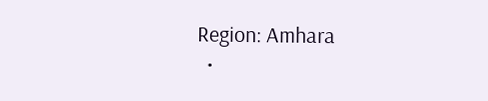Region: Amhara
  •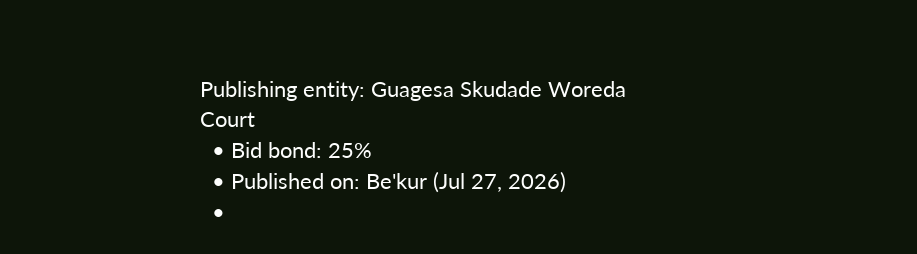Publishing entity: Guagesa Skudade Woreda Court
  • Bid bond: 25%
  • Published on: Be'kur (Jul 27, 2026)
  •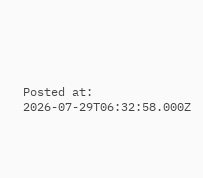Posted at: 2026-07-29T06:32:58.000Z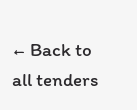← Back to all tenders